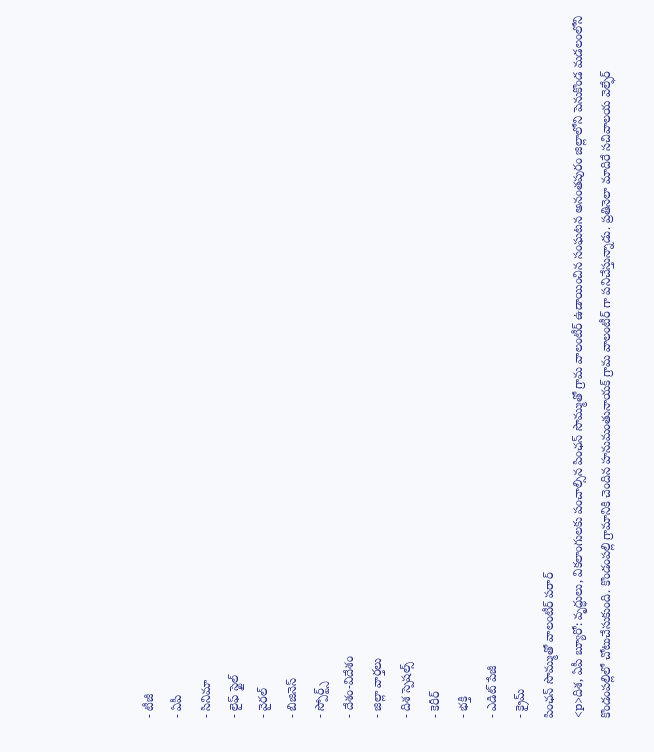- టీజీ
- ఏపీ
- సినిమా
- లైఫ్ స్టైల్
- వైరల్
- బిజినెస్
- స్పోర్ట్స్
- దేశం-విదేశం
- జిల్లా వార్తలు
- దిశ స్పెషల్స్
- కెరీర్
- భక్తి
- ఎడిట్ పేజీ
- క్రైమ్
పింఛన్ సొమ్ముతో వాలంటీర్ పరార్
<p>దిశ, ఏపీ బ్యూరో: వృద్ధులు, వికలాంగులకు పంచాల్సిన పింఛన్ సొమ్ముతో గ్రామ వాలంటీర్ ఉడాయించిన సంఘటన అనంతపురం జిల్లాలోని పెనుకొండ మడలంలోని కొండంపల్లిలో చోటుచేసుకుంది. కొండంపల్లి గ్రామానికి చెందిన హనుమంతునాయక్ గ్రామ వాలంటీర్ గా పనిచేస్తున్నాడు. ప్రతినెలా మాదిరే సచివాలయ వెల్ఫేర్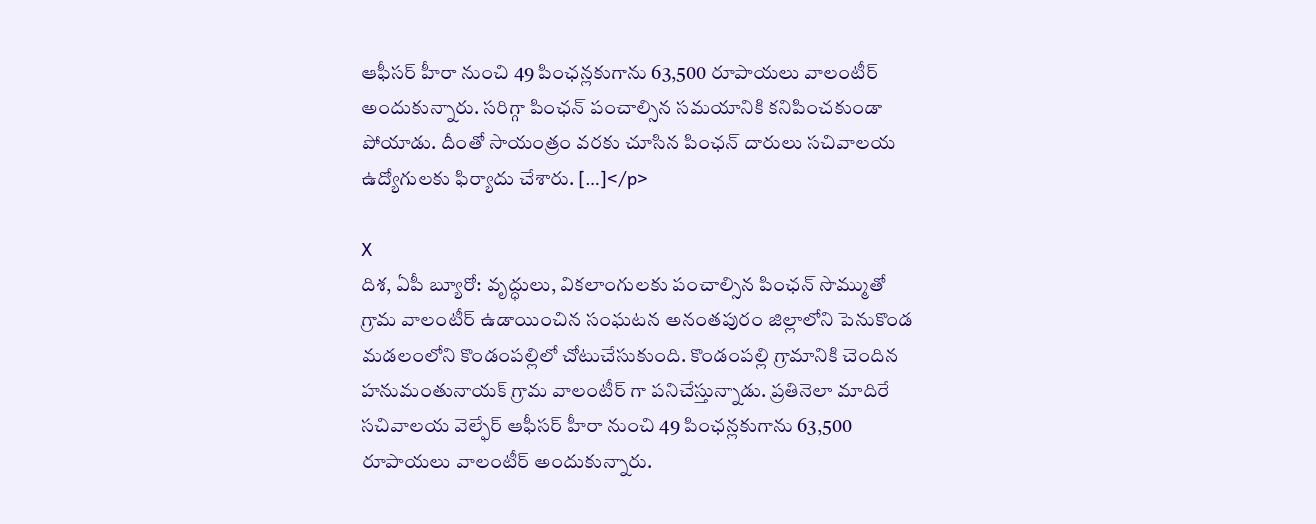ఆఫీసర్ హీరా నుంచి 49 పింఛన్లకుగాను 63,500 రూపాయలు వాలంటీర్ అందుకున్నారు. సరిగ్గా పింఛన్ పంచాల్సిన సమయానికి కనిపించకుండా పోయాడు. దీంతో సాయంత్రం వరకు చూసిన పింఛన్ దారులు సచివాలయ ఉద్యోగులకు ఫిర్యాదు చేశారు. […]</p>

X
దిశ, ఏపీ బ్యూరో: వృద్ధులు, వికలాంగులకు పంచాల్సిన పింఛన్ సొమ్ముతో గ్రామ వాలంటీర్ ఉడాయించిన సంఘటన అనంతపురం జిల్లాలోని పెనుకొండ మడలంలోని కొండంపల్లిలో చోటుచేసుకుంది. కొండంపల్లి గ్రామానికి చెందిన హనుమంతునాయక్ గ్రామ వాలంటీర్ గా పనిచేస్తున్నాడు. ప్రతినెలా మాదిరే సచివాలయ వెల్ఫేర్ ఆఫీసర్ హీరా నుంచి 49 పింఛన్లకుగాను 63,500 రూపాయలు వాలంటీర్ అందుకున్నారు.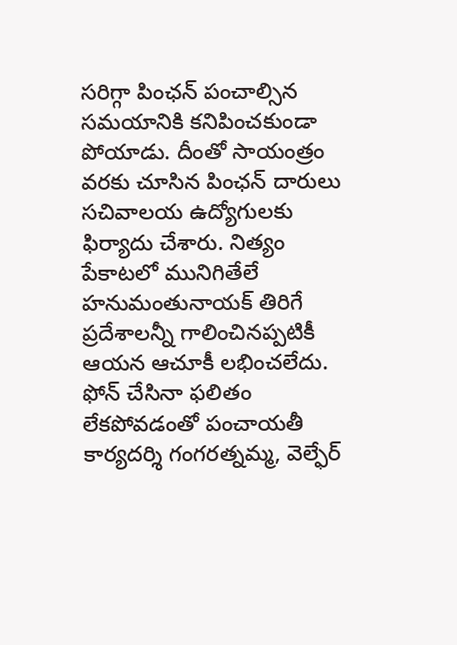సరిగ్గా పింఛన్ పంచాల్సిన సమయానికి కనిపించకుండా పోయాడు. దీంతో సాయంత్రం వరకు చూసిన పింఛన్ దారులు సచివాలయ ఉద్యోగులకు ఫిర్యాదు చేశారు. నిత్యం పేకాటలో మునిగితేలే హనుమంతునాయక్ తిరిగే ప్రదేశాలన్నీ గాలించినప్పటికీ ఆయన ఆచూకీ లభించలేదు. ఫోన్ చేసినా ఫలితం లేకపోవడంతో పంచాయతీ కార్యదర్శి గంగరత్నమ్మ, వెల్ఫేర్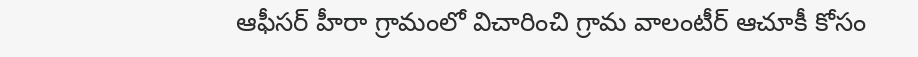ఆఫీసర్ హీరా గ్రామంలో విచారించి గ్రామ వాలంటీర్ ఆచూకీ కోసం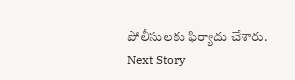పోలీసులకు ఫిర్యాదు చేశారు.
Next Story